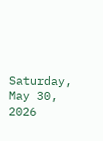Saturday, May 30, 2026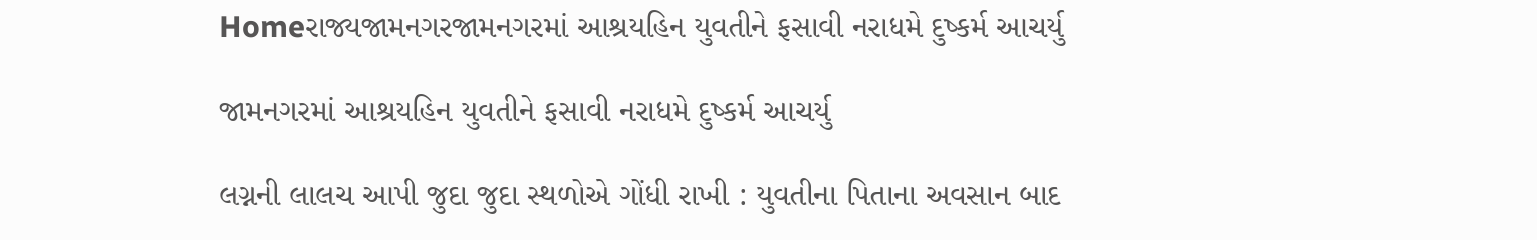Homeરાજ્યજામનગરજામનગરમાં આશ્રયહિન યુવતીને ફસાવી નરાધમે દુષ્કર્મ આચર્યુ

જામનગરમાં આશ્રયહિન યુવતીને ફસાવી નરાધમે દુષ્કર્મ આચર્યુ

લગ્નની લાલચ આપી જુદા જુદા સ્થળોએ ગોંધી રાખી : યુવતીના પિતાના અવસાન બાદ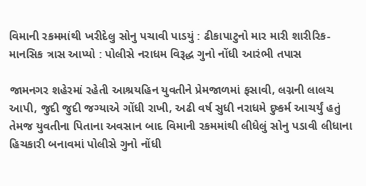વિમાની રકમમાંથી ખરીદેલુ સોનુ પચાવી પાડયું : ઢીકાપાટુનો માર મારી શારીરિક-માનસિક ત્રાસ આપ્યો : પોલીસે નરાધમ વિરૂદ્ધ ગુનો નોંધી આરંભી તપાસ

જામનગર શહેરમાં રહેતી આશ્રયહિન યુવતીને પ્રેમજાળમાં ફસાવી, લગ્નની લાલચ આપી, જુદી જુદી જગ્યાએ ગોંધી રાખી, અઢી વર્ષ સુધી નરાધમે દુષ્કર્મ આચર્યું હતું તેમજ યુવતીના પિતાના અવસાન બાદ વિમાની રકમમાંથી લીધેલું સોનુ પડાવી લીધાના હિચકારી બનાવમાં પોલીસે ગુનો નોંધી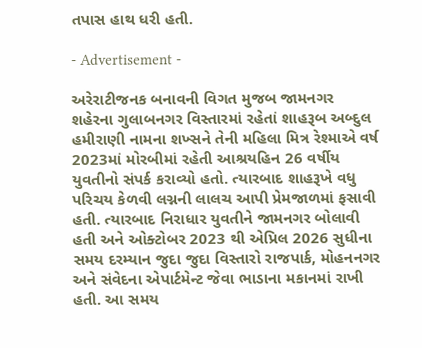તપાસ હાથ ધરી હતી.

- Advertisement -

અરેરાટીજનક બનાવની વિગત મુજબ જામનગર શહેરના ગુલાબનગર વિસ્તારમાં રહેતાં શાહરૂબ અબ્દુલ હમીરાણી નામના શખ્સને તેની મહિલા મિત્ર રેશ્માએ વર્ષ 2023માં મોરબીમાં રહેતી આશ્રયહિન 26 વર્ષીય યુવતીનો સંપર્ક કરાવ્યો હતો. ત્યારબાદ શાહરૂખે વધુ પરિચય કેળવી લગ્નની લાલચ આપી પ્રેમજાળમાં ફસાવી હતી. ત્યારબાદ નિરાધાર યુવતીને જામનગર બોલાવી હતી અને ઓક્ટોબર 2023 થી એપ્રિલ 2026 સુધીના સમય દરમ્યાન જુદા જુદા વિસ્તારો રાજપાર્ક, મોહનનગર અને સંવેદના એપાર્ટમેન્ટ જેવા ભાડાના મકાનમાં રાખી હતી. આ સમય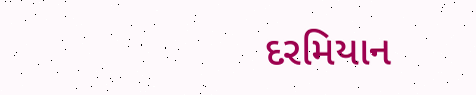દરમિયાન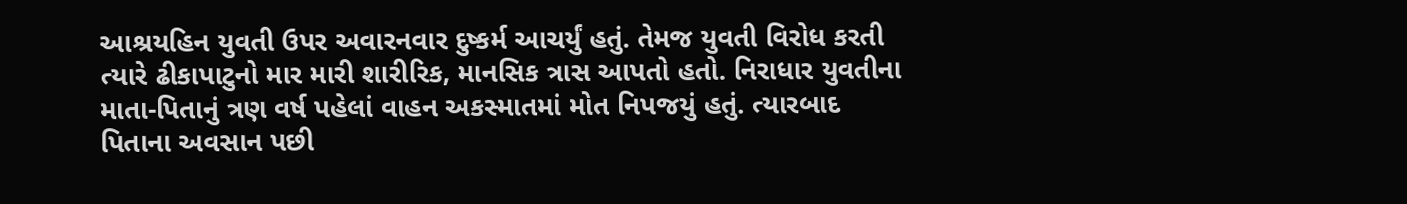આશ્રયહિન યુવતી ઉપર અવારનવાર દુષ્કર્મ આચર્યું હતું. તેમજ યુવતી વિરોધ કરતી ત્યારે ઢીકાપાટુનો માર મારી શારીરિક, માનસિક ત્રાસ આપતો હતો. નિરાધાર યુવતીના માતા-પિતાનું ત્રણ વર્ષ પહેલાં વાહન અકસ્માતમાં મોત નિપજયું હતું. ત્યારબાદ પિતાના અવસાન પછી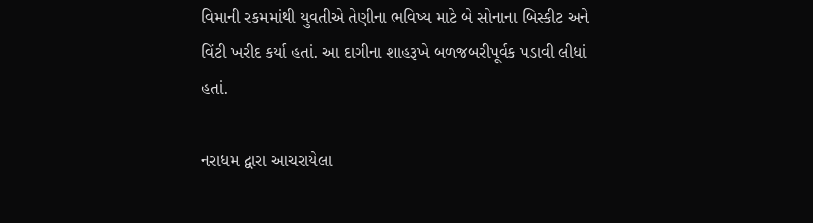વિમાની રકમમાંથી યુવતીએ તેણીના ભવિષ્ય માટે બે સોનાના બિસ્કીટ અને વિંટી ખરીદ કર્યા હતાં. આ દાગીના શાહરૂખે બળજબરીપૂર્વક પડાવી લીધાં હતાં.

નરાધમ દ્વારા આચરાયેલા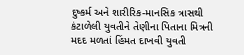દુષ્કર્મ અને શારીરિક-માનસિક ત્રાસથી કંટાળેલી યુવતીને તેણીના પિતાના મિત્રની મદદ મળતાં હિંમત દાખવી યુવતી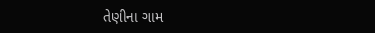તેણીના ગામ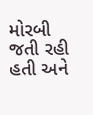મોરબી જતી રહી હતી અને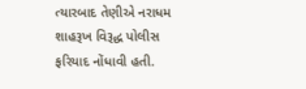ત્યારબાદ તેણીએ નરાધમ શાહરૂખ વિરૂદ્ધ પોલીસ ફરિયાદ નોંધાવી હતી.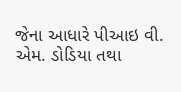જેના આધારે પીઆઇ વી. એમ. ડોડિયા તથા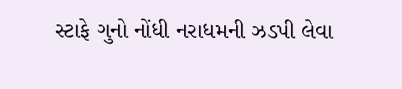સ્ટાફે ગુનો નોંધી નરાધમની ઝડપી લેવા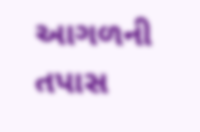આગળની તપાસ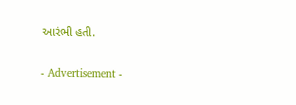આરંભી હતી.

- Advertisement -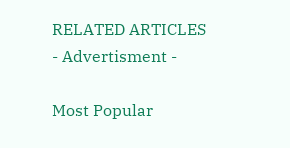RELATED ARTICLES
- Advertisment -

Most Popular